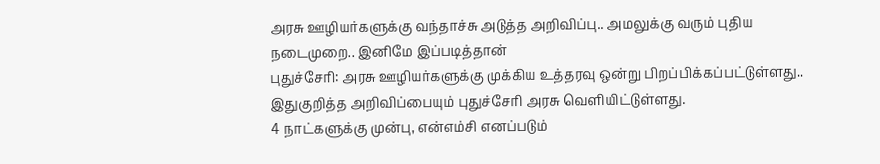அரசு ஊழியர்களுக்கு வந்தாச்சு அடுத்த அறிவிப்பு.. அமலுக்கு வரும் புதிய நடைமுறை.. இனிமே இப்படித்தான்
புதுச்சேரி: அரசு ஊழியர்களுக்கு முக்கிய உத்தரவு ஒன்று பிறப்பிக்கப்பட்டுள்ளது.. இதுகுறித்த அறிவிப்பையும் புதுச்சேரி அரசு வெளியிட்டுள்ளது.
4 நாட்களுக்கு முன்பு, என்எம்சி எனப்படும்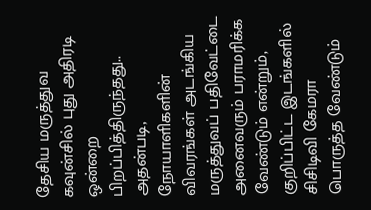தேசிய மருத்துவ கவுன்சில் புது அதிரடி ஒன்றை பிறப்பித்திருந்தது.. அதன்படி, நோயாளிகளின் விவரங்கள் அடங்கிய மருத்துவப் பதிவேட்டை அனைவரும் பராமரிக்க வேண்டும் என்றும், குறிப்பிட்ட இடங்களில் சிசிடிவி கேமரா பொருத்த வேண்டும்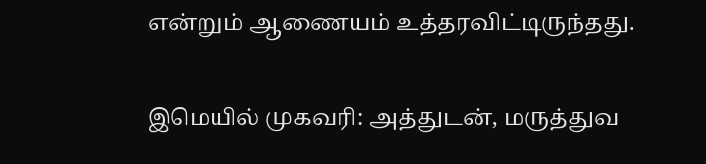என்றும் ஆணையம் உத்தரவிட்டிருந்தது.

இமெயில் முகவரி: அத்துடன், மருத்துவ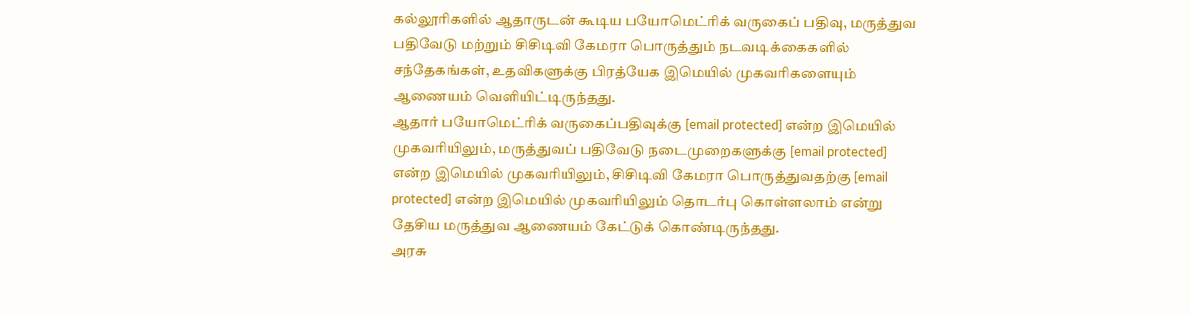கல்லூரிகளில் ஆதாருடன் கூடிய பயோமெட்ரிக் வருகைப் பதிவு, மருத்துவ பதிவேடு மற்றும் சிசிடிவி கேமரா பொருத்தும் நடவடிக்கைகளில் சந்தேகங்கள், உதவிகளுக்கு பிரத்யேக இமெயில் முகவரிகளையும் ஆணையம் வெளியிட்டிருந்தது.
ஆதார் பயோமெட்ரிக் வருகைப்பதிவுக்கு [email protected] என்ற இமெயில் முகவரியிலும், மருத்துவப் பதிவேடு நடைமுறைகளுக்கு [email protected] என்ற இமெயில் முகவரியிலும், சிசிடிவி கேமரா பொருத்துவதற்கு [email protected] என்ற இமெயில் முகவரியிலும் தொடர்பு கொள்ளலாம் என்று தேசிய மருத்துவ ஆணையம் கேட்டுக் கொண்டிருந்தது.
அரசு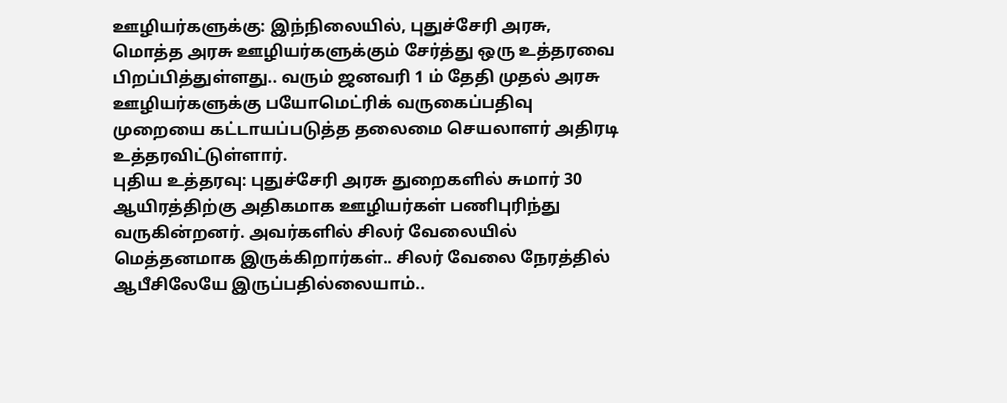ஊழியர்களுக்கு: இந்நிலையில், புதுச்சேரி அரசு, மொத்த அரசு ஊழியர்களுக்கும் சேர்த்து ஒரு உத்தரவை பிறப்பித்துள்ளது.. வரும் ஜனவரி 1 ம் தேதி முதல் அரசு ஊழியர்களுக்கு பயோமெட்ரிக் வருகைப்பதிவு முறையை கட்டாயப்படுத்த தலைமை செயலாளர் அதிரடி உத்தரவிட்டுள்ளார்.
புதிய உத்தரவு: புதுச்சேரி அரசு துறைகளில் சுமார் 30 ஆயிரத்திற்கு அதிகமாக ஊழியர்கள் பணிபுரிந்து வருகின்றனர். அவர்களில் சிலர் வேலையில் மெத்தனமாக இருக்கிறார்கள்.. சிலர் வேலை நேரத்தில் ஆபீசிலேயே இருப்பதில்லையாம்..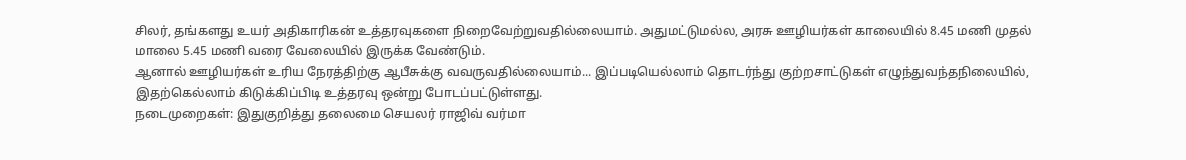சிலர், தங்களது உயர் அதிகாரிகன் உத்தரவுகளை நிறைவேற்றுவதில்லையாம். அதுமட்டுமல்ல, அரசு ஊழியர்கள் காலையில் 8.45 மணி முதல் மாலை 5.45 மணி வரை வேலையில் இருக்க வேண்டும்.
ஆனால் ஊழியர்கள் உரிய நேரத்திற்கு ஆபீசுக்கு வவருவதில்லையாம்... இப்படியெல்லாம் தொடர்ந்து குற்றசாட்டுகள் எழுந்துவந்தநிலையில், இதற்கெல்லாம் கிடுக்கிப்பிடி உத்தரவு ஒன்று போடப்பட்டுள்ளது.
நடைமுறைகள்: இதுகுறித்து தலைமை செயலர் ராஜிவ் வர்மா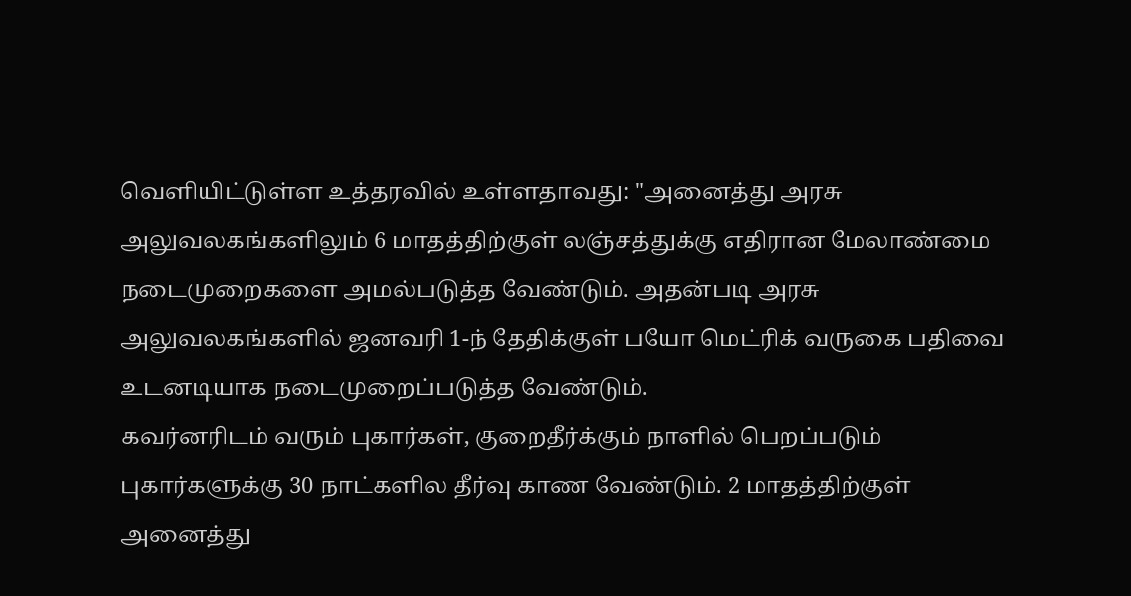வெளியிட்டுள்ள உத்தரவில் உள்ளதாவது: "அனைத்து அரசு அலுவலகங்களிலும் 6 மாதத்திற்குள் லஞ்சத்துக்கு எதிரான மேலாண்மை நடைமுறைகளை அமல்படுத்த வேண்டும். அதன்படி அரசு அலுவலகங்களில் ஜனவரி 1-ந் தேதிக்குள் பயோ மெட்ரிக் வருகை பதிவை உடனடியாக நடைமுறைப்படுத்த வேண்டும்.
கவர்னரிடம் வரும் புகார்கள், குறைதீர்க்கும் நாளில் பெறப்படும் புகார்களுக்கு 30 நாட்களில தீர்வு காண வேண்டும். 2 மாதத்திற்குள் அனைத்து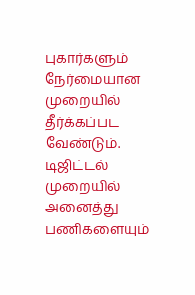புகார்களும் நேர்மையான முறையில் தீர்க்கப்பட வேண்டும். டிஜிட்டல் முறையில் அனைத்து பணிகளையும்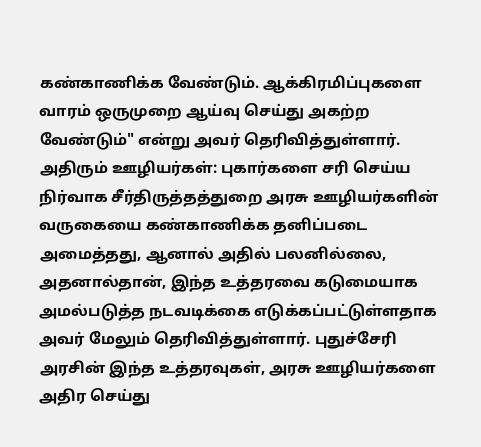கண்காணிக்க வேண்டும். ஆக்கிரமிப்புகளை வாரம் ஒருமுறை ஆய்வு செய்து அகற்ற வேண்டும்" என்று அவர் தெரிவித்துள்ளார்.
அதிரும் ஊழியர்கள்: புகார்களை சரி செய்ய நிர்வாக சீர்திருத்தத்துறை அரசு ஊழியர்களின் வருகையை கண்காணிக்க தனிப்படை அமைத்தது, ஆனால் அதில் பலனில்லை, அதனால்தான், இந்த உத்தரவை கடுமையாக அமல்படுத்த நடவடிக்கை எடுக்கப்பட்டுள்ளதாக அவர் மேலும் தெரிவித்துள்ளார். புதுச்சேரி அரசின் இந்த உத்தரவுகள், அரசு ஊழியர்களை அதிர செய்து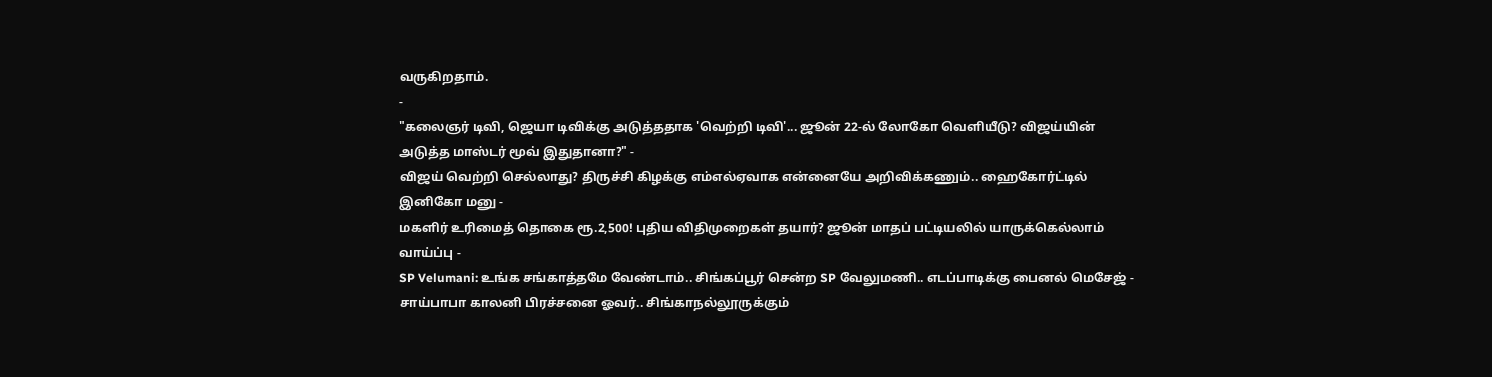வருகிறதாம்.
-
"கலைஞர் டிவி, ஜெயா டிவிக்கு அடுத்ததாக 'வெற்றி டிவி'... ஜூன் 22-ல் லோகோ வெளியீடு? விஜய்யின் அடுத்த மாஸ்டர் மூவ் இதுதானா?" -
விஜய் வெற்றி செல்லாது? திருச்சி கிழக்கு எம்எல்ஏவாக என்னையே அறிவிக்கணும்.. ஹைகோர்ட்டில் இனிகோ மனு -
மகளிர் உரிமைத் தொகை ரூ.2,500! புதிய விதிமுறைகள் தயார்? ஜூன் மாதப் பட்டியலில் யாருக்கெல்லாம் வாய்ப்பு -
SP Velumani: உங்க சங்காத்தமே வேண்டாம்.. சிங்கப்பூர் சென்ற SP வேலுமணி.. எடப்பாடிக்கு பைனல் மெசேஜ் -
சாய்பாபா காலனி பிரச்சனை ஓவர்.. சிங்காநல்லூருக்கும்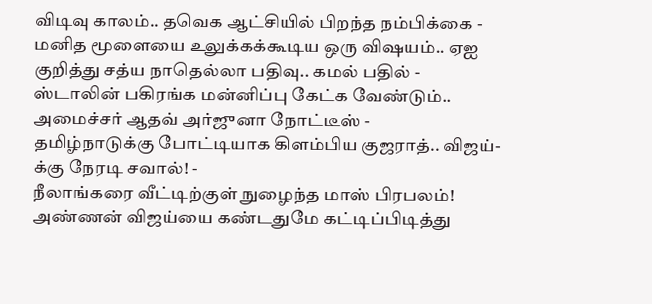விடிவு காலம்.. தவெக ஆட்சியில் பிறந்த நம்பிக்கை -
மனித மூளையை உலுக்கக்கூடிய ஒரு விஷயம்.. ஏஐ குறித்து சத்ய நாதெல்லா பதிவு.. கமல் பதில் -
ஸ்டாலின் பகிரங்க மன்னிப்பு கேட்க வேண்டும்.. அமைச்சர் ஆதவ் அர்ஜுனா நோட்டீஸ் -
தமிழ்நாடுக்கு போட்டியாக கிளம்பிய குஜராத்.. விஜய்-க்கு நேரடி சவால்! -
நீலாங்கரை வீட்டிற்குள் நுழைந்த மாஸ் பிரபலம்! அண்ணன் விஜய்யை கண்டதுமே கட்டிப்பிடித்து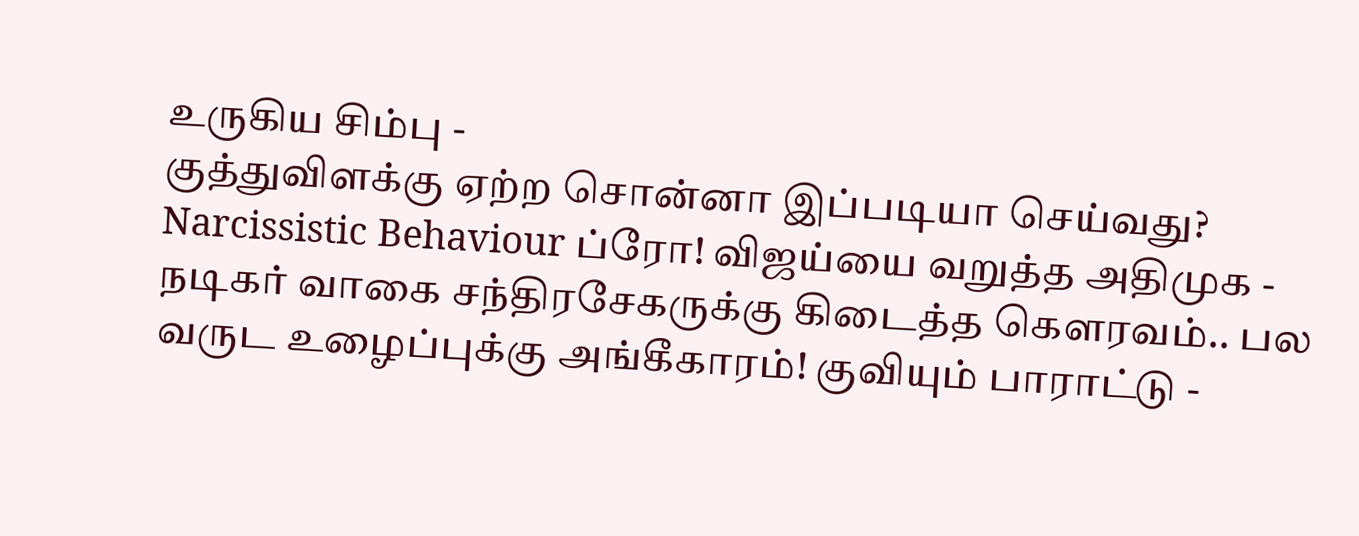உருகிய சிம்பு -
குத்துவிளக்கு ஏற்ற சொன்னா இப்படியா செய்வது? Narcissistic Behaviour ப்ரோ! விஜய்யை வறுத்த அதிமுக -
நடிகர் வாகை சந்திரசேகருக்கு கிடைத்த கௌரவம்.. பல வருட உழைப்புக்கு அங்கீகாரம்! குவியும் பாராட்டு -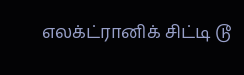எலக்ட்ரானிக் சிட்டி டூ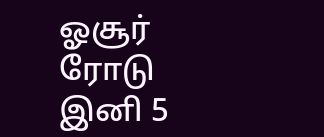ஓசூர் ரோடு இனி 5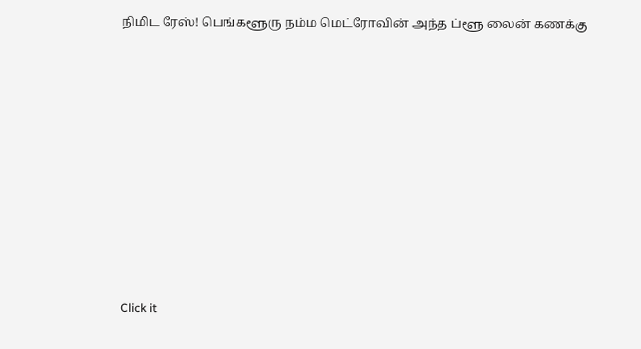நிமிட ரேஸ்! பெங்களூரு நம்ம மெட்ரோவின் அந்த ப்ளூ லைன் கணக்கு












Click it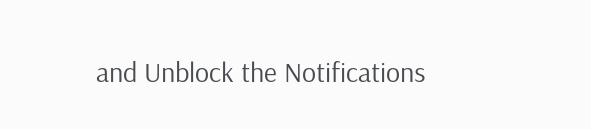and Unblock the Notifications